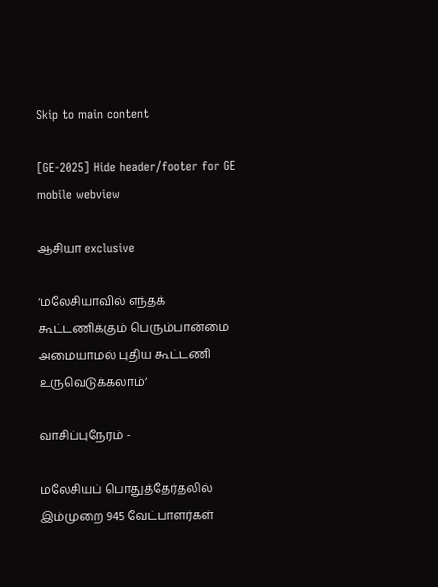Skip to main content

[GE-2025] Hide header/footer for GE mobile webview

ஆசியா exclusive

‘மலேசியாவில் எந்தக் கூட்டணிக்கும் பெரும்பான்மை அமையாமல் புதிய கூட்டணி உருவெடுக்கலாம்’

வாசிப்புநேரம் -

மலேசியப் பொதுத்தேர்தலில் இம்முறை 945 வேட்பாளர்கள்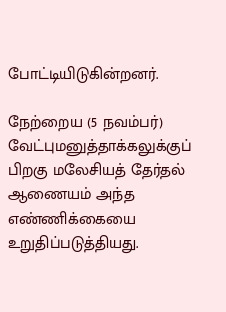போட்டியிடுகின்றனர்.

நேற்றைய (5 நவம்பர்) வேட்புமனுத்தாக்கலுக்குப் பிறகு மலேசியத் தேர்தல் ஆணையம் அந்த எண்ணிக்கையை உறுதிப்படுத்தியது.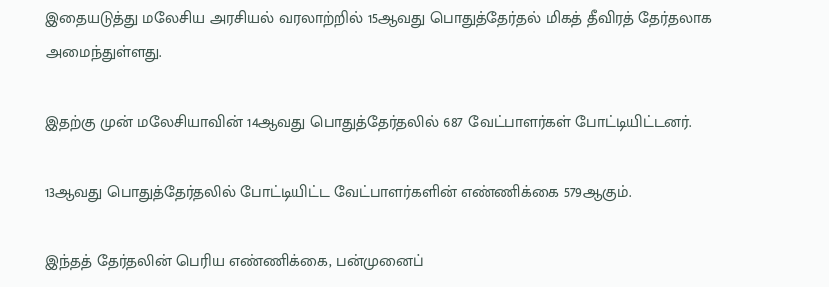இதையடுத்து மலேசிய அரசியல் வரலாற்றில் 15ஆவது பொதுத்தேர்தல் மிகத் தீவிரத் தேர்தலாக அமைந்துள்ளது.

இதற்கு முன் மலேசியாவின் 14ஆவது பொதுத்தேர்தலில் 687 வேட்பாளர்கள் போட்டியிட்டனர்.

13ஆவது பொதுத்தேர்தலில் போட்டியிட்ட வேட்பாளர்களின் எண்ணிக்கை 579ஆகும்.

இந்தத் தேர்தலின் பெரிய எண்ணிக்கை, பன்முனைப்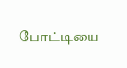போட்டியை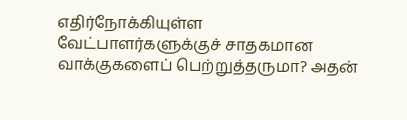எதிர்நோக்கியுள்ள வேட்பாளர்களுக்குச் சாதகமான வாக்குகளைப் பெற்றுத்தருமா? அதன்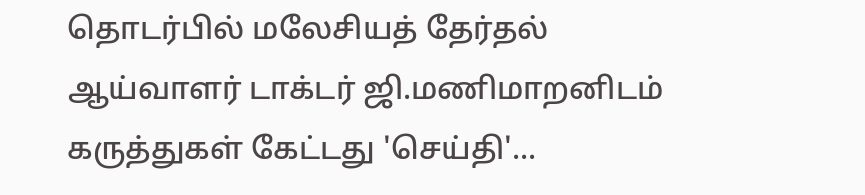தொடர்பில் மலேசியத் தேர்தல் ஆய்வாளர் டாக்டர் ஜி.மணிமாறனிடம் கருத்துகள் கேட்டது 'செய்தி'...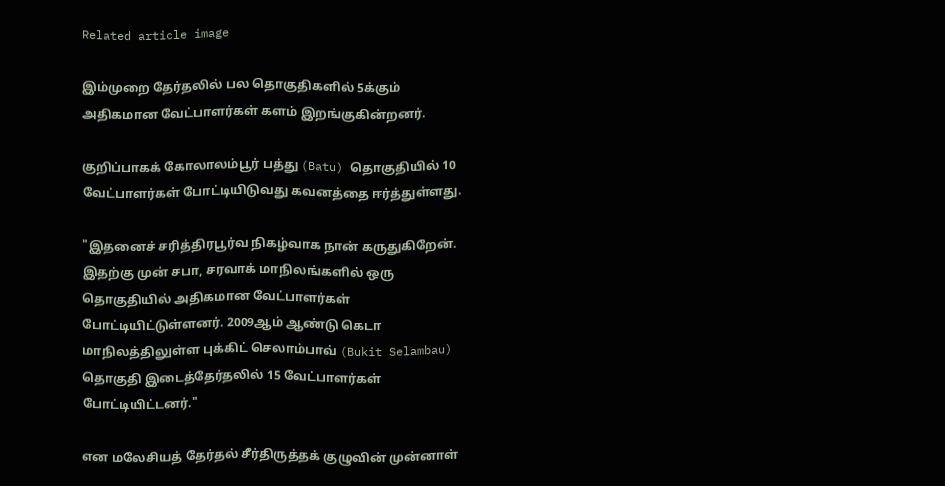Related article image

இம்முறை தேர்தலில் பல தொகுதிகளில் 5க்கும்  அதிகமான வேட்பாளர்கள் களம் இறங்குகின்றனர்.

குறிப்பாகக் கோலாலம்பூர் பத்து (Batu) தொகுதியில் 10 வேட்பாளர்கள் போட்டியிடுவது கவனத்தை ஈர்த்துள்ளது.

"இதனைச் சரித்திரபூர்வ நிகழ்வாக நான் கருதுகிறேன். இதற்கு முன் சபா, சரவாக் மாநிலங்களில் ஒரு தொகுதியில் அதிகமான வேட்பாளர்கள் போட்டியிட்டுள்ளனர். 2009ஆம் ஆண்டு கெடா மாநிலத்திலுள்ள புக்கிட் செலாம்பாவ் (Bukit Selambau) தொகுதி இடைத்தேர்தலில் 15 வேட்பாளர்கள் போட்டியிட்டனர்."

என மலேசியத் தேர்தல் சீர்திருத்தக் குழுவின் முன்னாள்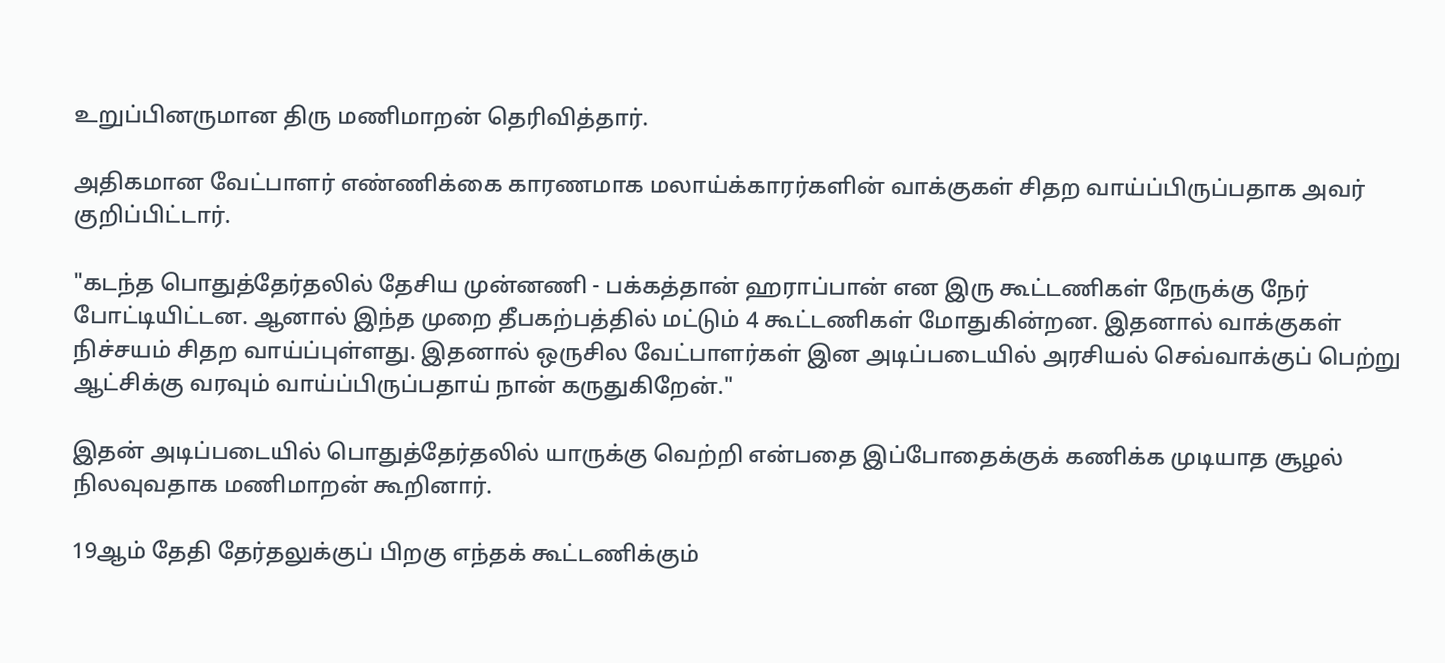உறுப்பினருமான திரு மணிமாறன் தெரிவித்தார்.

அதிகமான வேட்பாளர் எண்ணிக்கை காரணமாக மலாய்க்காரர்களின் வாக்குகள் சிதற வாய்ப்பிருப்பதாக அவர் குறிப்பிட்டார்.

"கடந்த பொதுத்தேர்தலில் தேசிய முன்னணி - பக்கத்தான் ஹராப்பான் என இரு கூட்டணிகள் நேருக்கு நேர் போட்டியிட்டன. ஆனால் இந்த முறை தீபகற்பத்தில் மட்டும் 4 கூட்டணிகள் மோதுகின்றன. இதனால் வாக்குகள் நிச்சயம் சிதற வாய்ப்புள்ளது. இதனால் ஒருசில வேட்பாளர்கள் இன அடிப்படையில் அரசியல் செவ்வாக்குப் பெற்று ஆட்சிக்கு வரவும் வாய்ப்பிருப்பதாய் நான் கருதுகிறேன்."

இதன் அடிப்படையில் பொதுத்தேர்தலில் யாருக்கு வெற்றி என்பதை இப்போதைக்குக் கணிக்க முடியாத சூழல் நிலவுவதாக மணிமாறன் கூறினார்.

19ஆம் தேதி தேர்தலுக்குப் பிறகு எந்தக் கூட்டணிக்கும்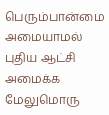பெரும்பான்மை அமையாமல் புதிய ஆட்சி அமைக்க மேலுமொரு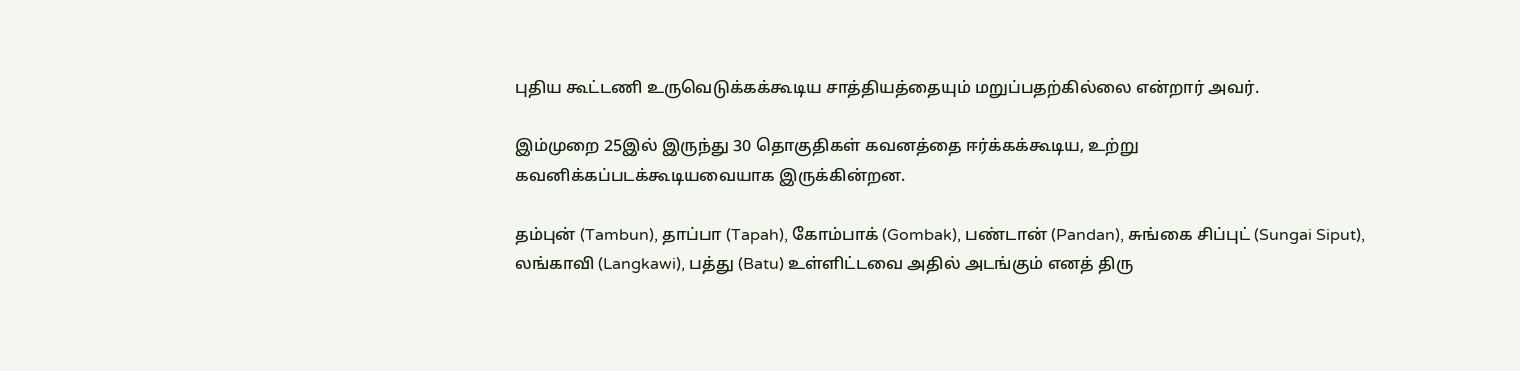புதிய கூட்டணி உருவெடுக்கக்கூடிய சாத்தியத்தையும் மறுப்பதற்கில்லை என்றார் அவர்.

இம்முறை 25இல் இருந்து 30 தொகுதிகள் கவனத்தை ஈர்க்கக்கூடிய, உற்று கவனிக்கப்படக்கூடியவையாக இருக்கின்றன.

தம்புன் (Tambun), தாப்பா (Tapah), கோம்பாக் (Gombak), பண்டான் (Pandan), சுங்கை சிப்புட் (Sungai Siput), லங்காவி (Langkawi), பத்து (Batu) உள்ளிட்டவை அதில் அடங்கும் எனத் திரு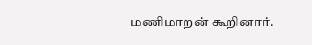மணிமாறன் கூறினார்.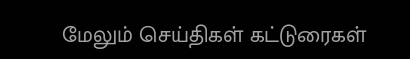மேலும் செய்திகள் கட்டுரைகள்